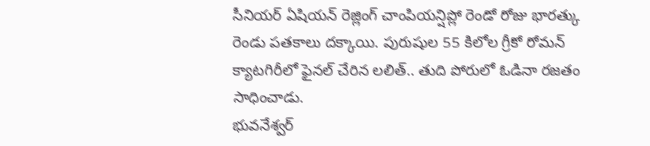సీనియర్ ఏషియన్ రెజ్లింగ్ చాంపియన్షిప్లో రెండో రోజు భారత్కు రెండు పతకాలు దక్కాయి. పురుషుల 55 కిలోల గ్రీకో రోమన్ క్యాటగిరీలో ఫైనల్ చేరిన లలిత్.. తుది పోరులో ఓడినా రజతం సాధించాడు.
భువనేశ్వర్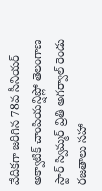వేదికగా జరిగిన 78వ సీనియర్ అక్వాటిక్ చాంపియన్షిప్లో తెలంగాణ స్టార్ స్విమ్మర్ వ్రితి అగర్వాల్ రెండు రజతాలు సహా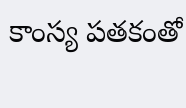కాంస్య పతకంతో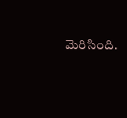మెరిసింది.